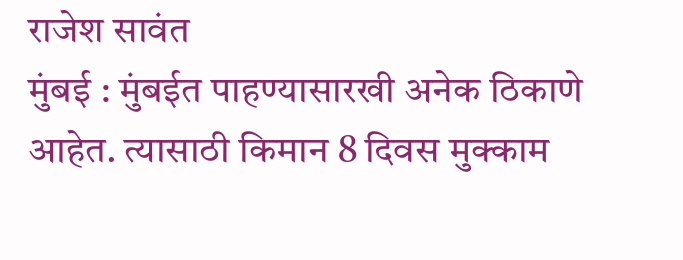राजेश सावंत
मुंबई : मुंबईत पाहण्यासारखी अनेक ठिकाणे आहेत. त्यासाठी किमान 8 दिवस मुक्काम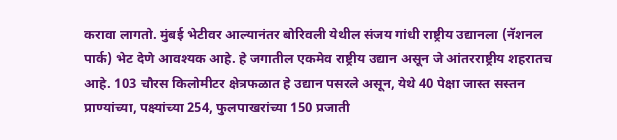करावा लागतो. मुंबई भेटीवर आल्यानंतर बोरिवली येथील संजय गांधी राष्ट्रीय उद्यानला (नॅशनल पार्क) भेट देणे आवश्यक आहे. हे जगातील एकमेव राष्ट्रीय उद्यान असून जे आंतरराष्ट्रीय शहरातच आहे. 103 चौरस किलोमीटर क्षेत्रफळात हे उद्यान पसरले असून, येथे 40 पेक्षा जास्त सस्तन प्राण्यांच्या, पक्ष्यांच्या 254, फुलपाखरांच्या 150 प्रजाती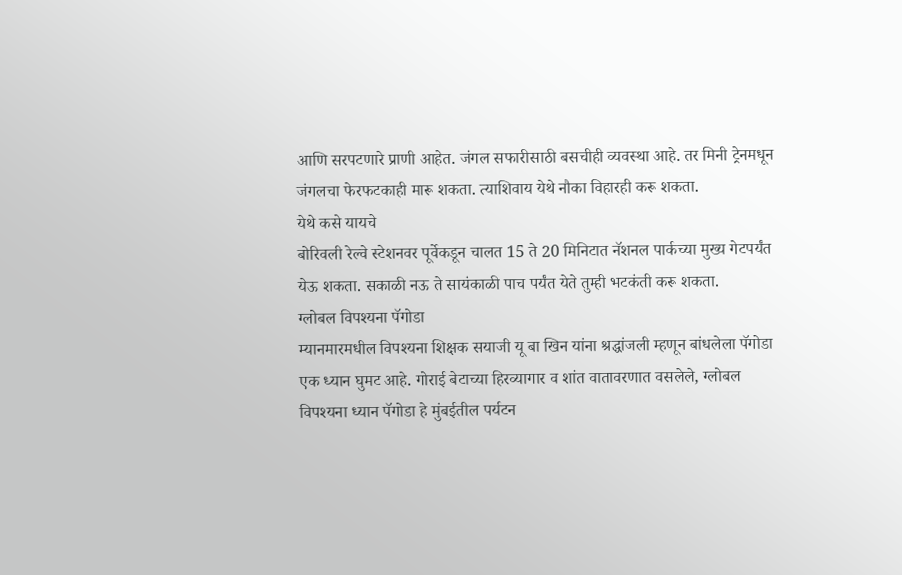आणि सरपटणारे प्राणी आहेत. जंगल सफारीसाठी बसचीही व्यवस्था आहे. तर मिनी ट्रेनमधून जंगलचा फेरफटकाही मारू शकता. त्याशिवाय येथे नौका विहारही करू शकता.
येथे कसे यायचे
बोरिवली रेल्वे स्टेशनवर पूर्वेकडून चालत 15 ते 20 मिनिटात नॅशनल पार्कच्या मुख्य गेटपर्यंत येऊ शकता. सकाळी नऊ ते सायंकाळी पाच पर्यंत येते तुम्ही भटकंती करू शकता.
ग्लोबल विपश्यना पॅगोडा
म्यानमारमधील विपश्यना शिक्षक सयाजी यू बा खिन यांना श्रद्धांजली म्हणून बांधलेला पॅगोडा एक ध्यान घुमट आहे. गोराई बेटाच्या हिरव्यागार व शांत वातावरणात वसलेले, ग्लोबल विपश्यना ध्यान पॅगोडा हे मुंबईतील पर्यटन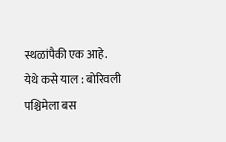स्थळांपैकी एक आहे.
येथे कसे याल : बोरिवली पश्चिमेला बस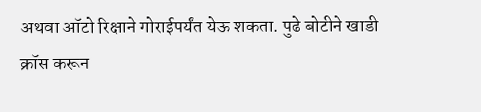अथवा ऑटो रिक्षाने गोराईपर्यंत येऊ शकता. पुढे बोटीने खाडी क्रॉस करून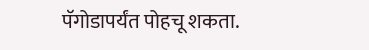पॅगोडापर्यंत पोहचू शकता.